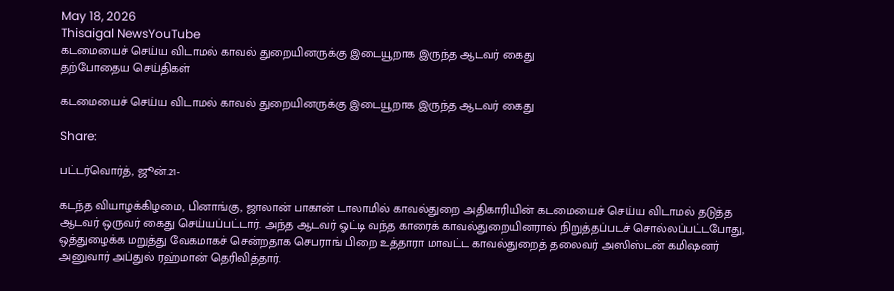May 18, 2026
Thisaigal NewsYouTube
கடமையைச் செய்ய விடாமல் காவல் துறையினருக்கு இடையூறாக இருந்த ஆடவர் கைது
தற்போதைய செய்திகள்

கடமையைச் செய்ய விடாமல் காவல் துறையினருக்கு இடையூறாக இருந்த ஆடவர் கைது

Share:

பட்டர்வொர்த், ஜூன்.21-

கடந்த வியாழக்கிழமை, பினாங்கு, ஜாலான் பாகான் டாலாமில் காவல்துறை அதிகாரியின் கடமையைச் செய்ய விடாமல் தடுத்த ஆடவர் ஒருவர் கைது செய்யப்பட்டார். அந்த ஆடவர் ஓட்டி வந்த காரைக் காவல்துறையினரால் நிறுத்தப்படச் சொல்லப்பட்டபோது, ஒத்துழைக்க மறுத்து வேகமாகச் சென்றதாக செபராங் பிறை உத்தாரா மாவட்ட காவல்துறைத் தலைவர் அஸிஸ்டன் கமிஷனர் அனுவார் அப்துல் ரஹ்மான் தெரிவித்தார்.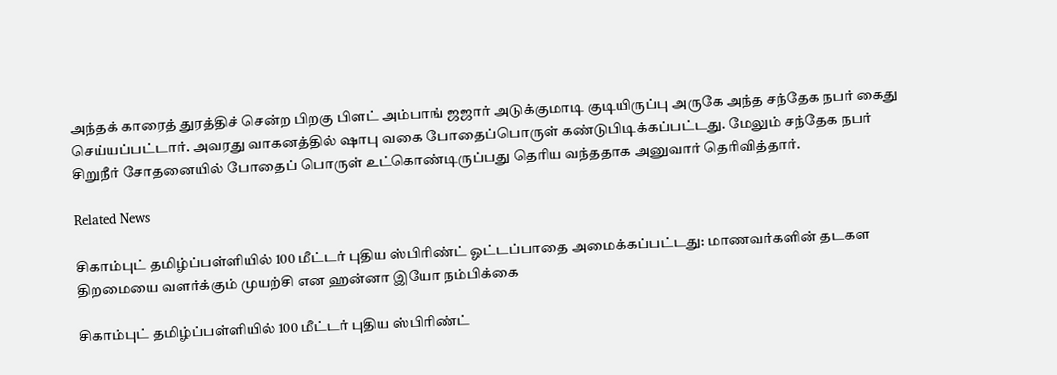அந்தக் காரைத் துரத்திச் சென்ற பிறகு பிளட் அம்பாங் ஜஜார் அடுக்குமாடி குடியிருப்பு அருகே அந்த சந்தேக நபர் கைது செய்யப்பட்டார். அவரது வாகனத்தில் ஷாபு வகை போதைப்பொருள் கண்டுபிடிக்கப்பட்டது. மேலும் சந்தேக நபர் சிறுநீர் சோதனையில் போதைப் பொருள் உட்கொண்டிருப்பது தெரிய வந்ததாக அனுவார் தெரிவித்தார்.

Related News

சிகாம்புட் தமிழ்ப்பள்ளியில் 100 மீட்டர் புதிய ஸ்பிரிண்ட் ஓட்டப்பாதை அமைக்கப்பட்டது: மாணவர்களின் தடகள திறமையை வளர்க்கும் முயற்சி என ஹன்னா இயோ நம்பிக்கை

சிகாம்புட் தமிழ்ப்பள்ளியில் 100 மீட்டர் புதிய ஸ்பிரிண்ட்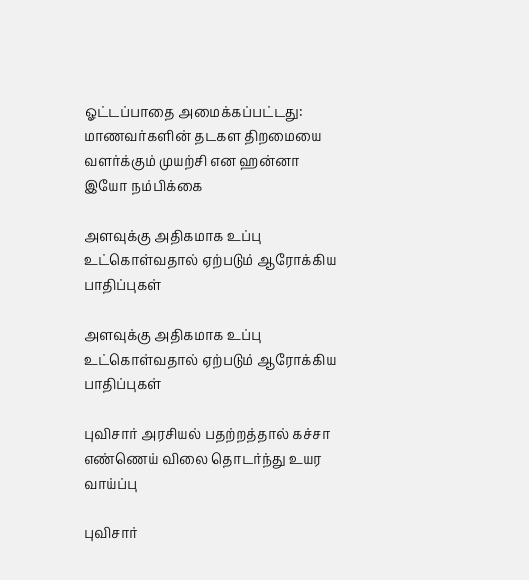ஓட்டப்பாதை அமைக்கப்பட்டது: மாணவர்களின் தடகள திறமையை வளர்க்கும் முயற்சி என ஹன்னா இயோ நம்பிக்கை

அளவுக்கு அதிகமாக உப்பு உட்கொள்வதால் ஏற்படும் ஆரோக்கிய பாதிப்புகள்

அளவுக்கு அதிகமாக உப்பு உட்கொள்வதால் ஏற்படும் ஆரோக்கிய பாதிப்புகள்

புவிசார் அரசியல் பதற்றத்தால் கச்சா எண்ணெய் விலை தொடர்ந்து உயர வாய்ப்பு

புவிசார்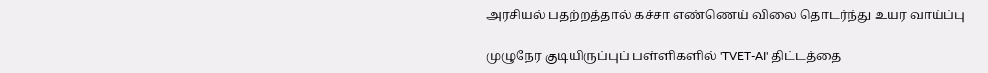அரசியல் பதற்றத்தால் கச்சா எண்ணெய் விலை தொடர்ந்து உயர வாய்ப்பு

முழுநேர குடியிருப்புப் பள்ளிகளில் 'TVET-AI' திட்டத்தை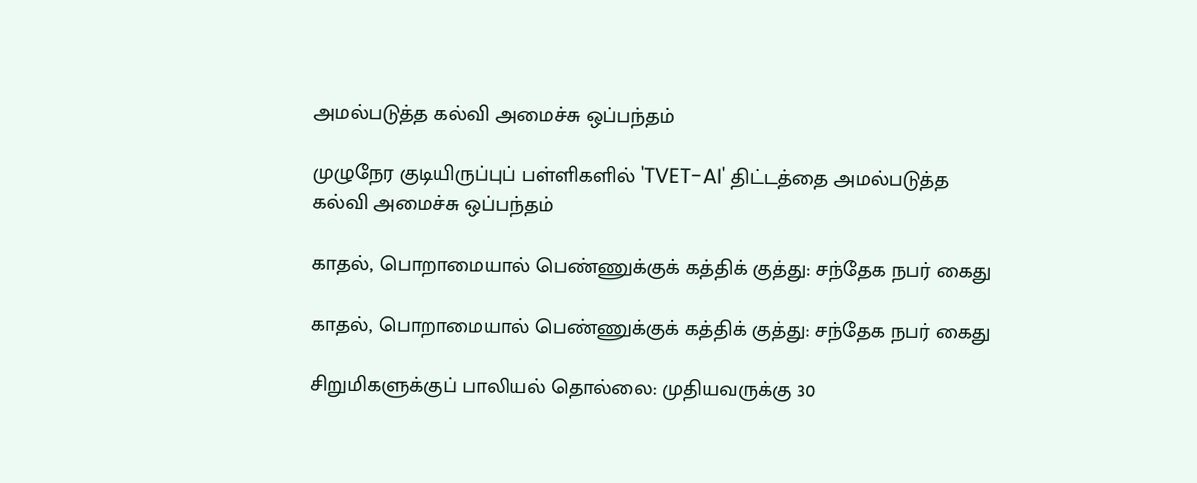அமல்படுத்த கல்வி அமைச்சு ஒப்பந்தம்

முழுநேர குடியிருப்புப் பள்ளிகளில் 'TVET-AI' திட்டத்தை அமல்படுத்த கல்வி அமைச்சு ஒப்பந்தம்

காதல், பொறாமையால் பெண்ணுக்குக் கத்திக் குத்து: சந்தேக நபர் கைது

காதல், பொறாமையால் பெண்ணுக்குக் கத்திக் குத்து: சந்தேக நபர் கைது

சிறுமிகளுக்குப் பாலியல் தொல்லை: முதியவருக்கு 30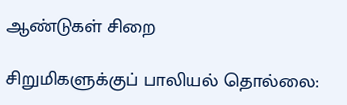ஆண்டுகள் சிறை

சிறுமிகளுக்குப் பாலியல் தொல்லை: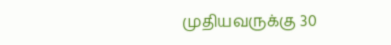முதியவருக்கு 30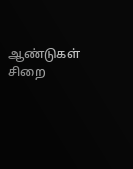ஆண்டுகள் சிறை